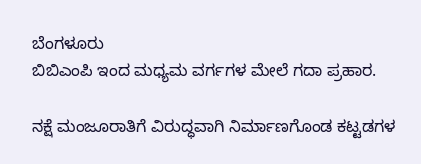ಬೆಂಗಳೂರು
ಬಿಬಿಎಂಪಿ ಇಂದ ಮಧ್ಯಮ ವರ್ಗಗಳ ಮೇಲೆ ಗದಾ ಪ್ರಹಾರ.

ನಕ್ಷೆ ಮಂಜೂರಾತಿಗೆ ವಿರುದ್ಧವಾಗಿ ನಿರ್ಮಾಣಗೊಂಡ ಕಟ್ಟಡಗಳ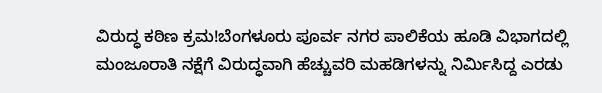ವಿರುದ್ಧ ಕಠಿಣ ಕ್ರಮ!ಬೆಂಗಳೂರು ಪೂರ್ವ ನಗರ ಪಾಲಿಕೆಯ ಹೂಡಿ ವಿಭಾಗದಲ್ಲಿ ಮಂಜೂರಾತಿ ನಕ್ಷೆಗೆ ವಿರುದ್ಧವಾಗಿ ಹೆಚ್ಚುವರಿ ಮಹಡಿಗಳನ್ನು ನಿರ್ಮಿಸಿದ್ದ ಎರಡು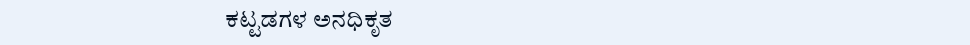ಕಟ್ಟಡಗಳ ಅನಧಿಕೃತ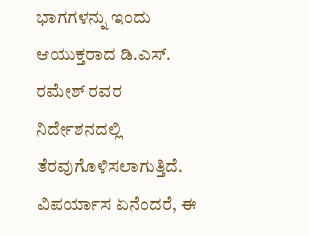ಭಾಗಗಳನ್ನು ಇಂದು ಆಯುಕ್ತರಾದ ಡಿ.ಎಸ್. ರಮೇಶ್ ರವರ ನಿರ್ದೇಶನದಲ್ಲಿ ತೆರವುಗೊಳಿಸಲಾಗುತ್ತಿದೆ.
ವಿಪರ್ಯಾಸ ಏನೆಂದರೆ, ಈ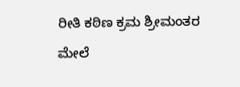ರೀತಿ ಕಠಿಣ ಕ್ರಮ ಶ್ರೀಮಂತರ ಮೇಲೆ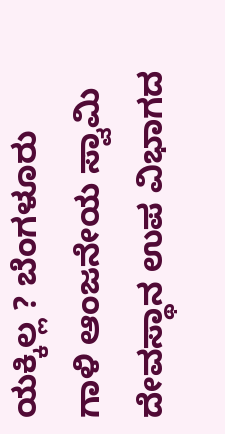ಯಕ್ಕಿಲ್ಲ ? ಬೆಂಗಳೂರು ಗಾಳಿ ಆಂಜನೇಯ ಸ್ವಾಮಿ ದೇವಸ್ಥಾನ ಉಪ ವಿಭಾಗದ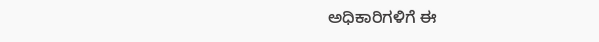ಅಧಿಕಾರಿಗಳಿಗೆ ಈ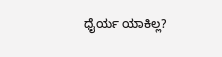ಧೈರ್ಯ ಯಾಕಿಲ್ಲ?